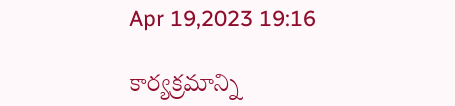Apr 19,2023 19:16

కార్యక్రమాన్ని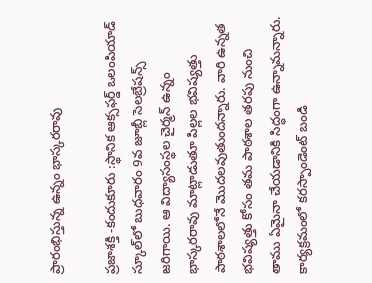ప్రారంభిస్తున్న ఉన్నం భాస్కరరావు

ప్రజాశక్తి -కందుకూరు :స్థానిక ఆక్సఫర్డ్‌ ఒలంపియాడ్‌ స్కూల్‌లో బుధవారం 9వ జూబ్లీ సెలబ్రేషన్స్‌ జరిగాయి. ఆ విద్యాసంస్థల చైర్మన్‌ ఉన్నం భాస్కరరావు మాట్లాడుతూ పిల్లల భవిష్యత్తు పాఠశాలలోనే మొదలవుతుందన్నారు. వారి ఉన్నత భవిష్యత్తు కోసం తమ పాఠశాల తరపు నుంచి తాము ఏమైనా చేయడానికి సిద్ధంగా ఉన్నామన్నారు. కార్యక్రమంలో కరస్పాండెంట్‌ బండి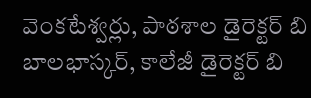వెంకటేశ్వర్లు, పాఠశాల డైరెక్టర్‌ బి బాలభాస్కర్‌, కాలేజీ డైరెక్టర్‌ బి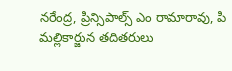నరేంద్ర, ప్రిన్సిపాల్స్‌ ఎం రామారావు, పి మల్లికార్జున తదితరులు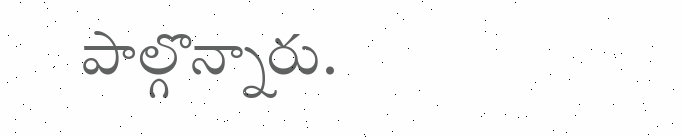పాల్గొన్నారు.